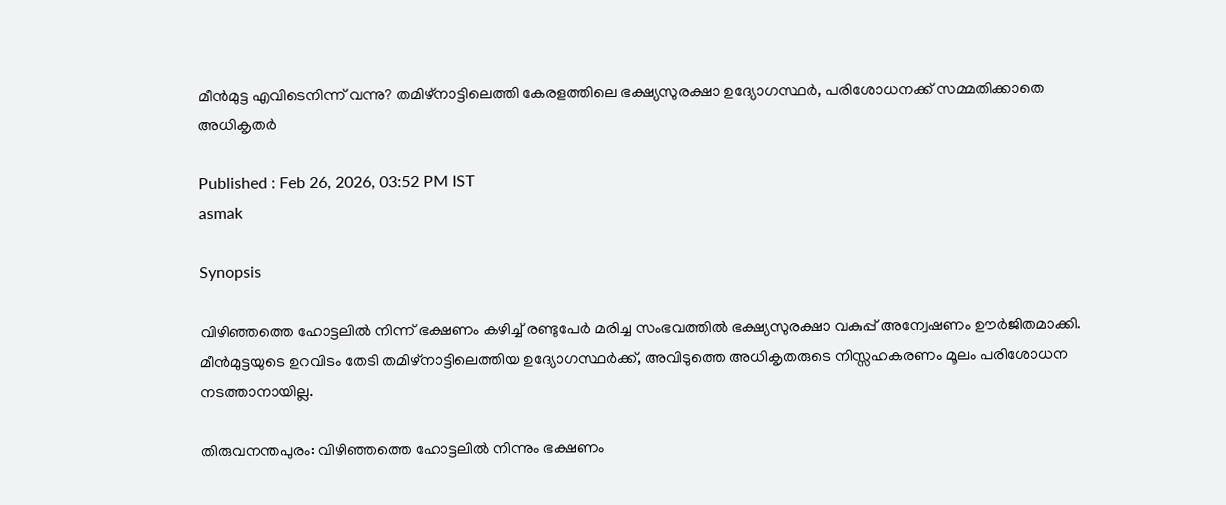മീൻമുട്ട എവിടെനിന്ന് വന്നു? തമിഴ്നാട്ടിലെത്തി കേരളത്തിലെ ഭക്ഷ്യസുരക്ഷാ ഉദ്യോഗസ്ഥർ, പരിശോധനക്ക് സമ്മതിക്കാതെ അധികൃതർ

Published : Feb 26, 2026, 03:52 PM IST
asmak

Synopsis

വിഴിഞ്ഞത്തെ ഹോട്ടലിൽ നിന്ന് ഭക്ഷണം കഴിച്ച് രണ്ടുപേർ മരിച്ച സംഭവത്തിൽ ഭക്ഷ്യസുരക്ഷാ വകുപ്പ് അന്വേഷണം ഊർജിതമാക്കി. മീൻമുട്ടയുടെ ഉറവിടം തേടി തമിഴ്നാട്ടിലെത്തിയ ഉദ്യോഗസ്ഥർക്ക്, അവിടുത്തെ അധികൃതരുടെ നിസ്സഹകരണം മൂലം പരിശോധന നടത്താനായില്ല.

തിരുവനന്തപുരം: വിഴിഞ്ഞത്തെ ഹോട്ടലിൽ നിന്നും ഭക്ഷണം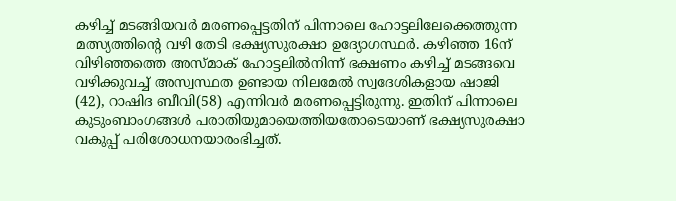കഴിച്ച് മടങ്ങിയവർ മരണപ്പെട്ടതിന് പിന്നാലെ ഹോട്ടലിലേക്കെത്തുന്ന മത്സ്യത്തിന്‍റെ വഴി തേടി ഭക്ഷ്യസുരക്ഷാ ഉദ്യോഗസ്ഥർ. കഴിഞ്ഞ 16ന് വിഴിഞ്ഞത്തെ അസ്മാക് ഹോട്ടലിൽനിന്ന്‌ ഭക്ഷണം കഴിച്ച് മടങ്ങവെ വഴിക്കുവച്ച് അസ്വസ്ഥത ഉണ്ടായ നിലമേൽ സ്വദേശികളായ ഷാജി (42), റാഷിദ ബീവി(58) എന്നിവർ മരണപ്പെട്ടിരുന്നു. ഇതിന് പിന്നാലെ കുടുംബാംഗങ്ങൾ പരാതിയുമായെത്തിയതോടെയാണ് ഭക്ഷ്യസുരക്ഷാ വകുപ്പ് പരിശോധനയാരംഭിച്ചത്.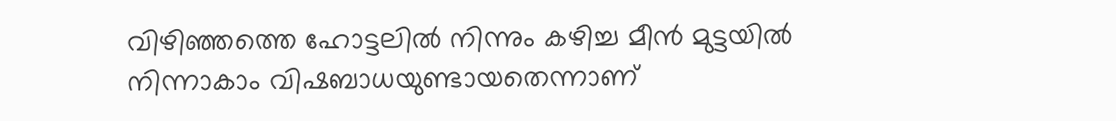വിഴിഞ്ഞത്തെ ഹോട്ടലിൽ നിന്നും കഴിച്ച മീൻ മുട്ടയിൽ നിന്നാകാം വിഷബാധയുണ്ടായതെന്നാണ്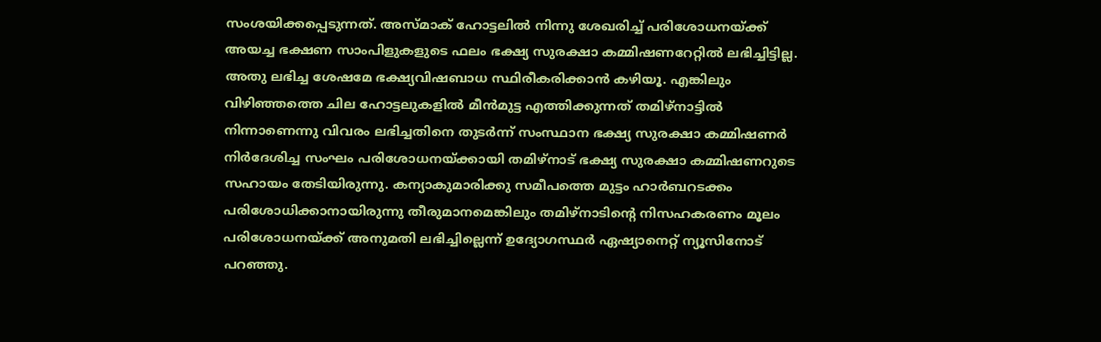സംശയിക്കപ്പെടുന്നത്. അസ്മാക് ഹോട്ടലിൽ നിന്നു ശേഖരിച്ച് പരിശോധനയ്ക്ക് അയച്ച ഭക്ഷണ സാംപിളുകളുടെ ഫലം ഭക്ഷ്യ സുരക്ഷാ കമ്മിഷണറേറ്റിൽ ലഭിച്ചിട്ടില്ല. അതു ലഭിച്ച ശേഷമേ ഭക്ഷ്യവിഷബാധ സ്ഥിരീകരിക്കാൻ കഴിയൂ. എങ്കിലും വിഴിഞ്ഞത്തെ ചില ഹോട്ടലുകളിൽ മീൻമുട്ട എത്തിക്കുന്നത് തമിഴ്നാട്ടിൽ നിന്നാണെന്നു വിവരം ലഭിച്ചതിനെ തുടർന്ന് സംസ്ഥാന ഭക്ഷ്യ സുരക്ഷാ കമ്മിഷണർ നിർദേശിച്ച സംഘം പരിശോധനയ്ക്കായി തമിഴ്നാട് ഭക്ഷ്യ സുരക്ഷാ കമ്മിഷണറുടെ സഹായം തേടിയിരുന്നു. കന്യാകുമാരിക്കു സമീപത്തെ മുട്ടം ഹാർബറടക്കം പരിശോധിക്കാനായിരുന്നു തീരുമാനമെങ്കിലും തമിഴ്നാടിന്‍റെ നിസഹകരണം മൂലം പരിശോധനയ്ക്ക് അനുമതി ലഭിച്ചില്ലെന്ന് ഉദ്യോഗസ്ഥർ ഏഷ്യാനെറ്റ് ന്യൂസിനോട് പറഞ്ഞു.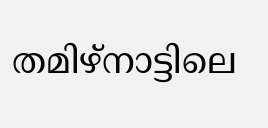തമിഴ്നാട്ടിലെ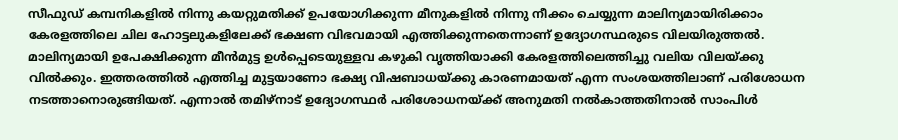സീഫുഡ് കമ്പനികളിൽ നിന്നു കയറ്റുമതിക്ക് ഉപയോഗിക്കുന്ന മീനുകളിൽ നിന്നു നീക്കം ചെയ്യുന്ന മാലിന്യമായിരിക്കാം കേരളത്തിലെ ചില ഹോട്ടലുകളിലേക്ക് ഭക്ഷണ വിഭവമായി എത്തിക്കുന്നതെന്നാണ് ഉദ്യോഗസ്ഥരുടെ വിലയിരുത്തൽ. മാലിന്യമായി ഉപേക്ഷിക്കുന്ന മീൻമുട്ട ഉൾപ്പെടെയുള്ളവ കഴുകി വൃത്തിയാക്കി കേരളത്തിലെത്തിച്ചു വലിയ വിലയ്ക്കു വിൽക്കും. ഇത്തരത്തിൽ എത്തിച്ച മുട്ടയാണോ ഭക്ഷ്യ വിഷബാധയ്ക്കു കാരണമായത് എന്ന സംശയത്തിലാണ് പരിശോധന നടത്താനൊരുങ്ങിയത്. എന്നാൽ തമിഴ്നാട് ഉദ്യോഗസ്ഥർ പരിശോധനയ്ക്ക് അനുമതി നൽകാത്തതിനാൽ സാംപിൾ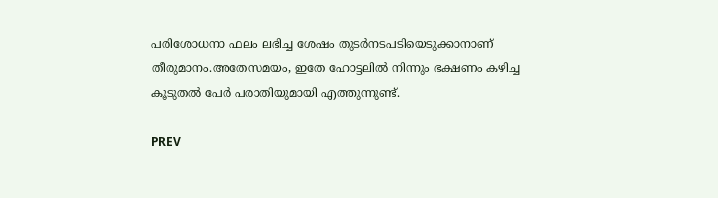പരിശോധനാ ഫലം ലഭിച്ച ശേഷം തുടർനടപടിയെടുക്കാനാണ് തീരുമാനം.അതേസമയം, ഇതേ ഹോട്ടലിൽ നിന്നും ഭക്ഷണം കഴിച്ച കൂടുതൽ പേർ പരാതിയുമായി എത്തുന്നുണ്ട്.

PREV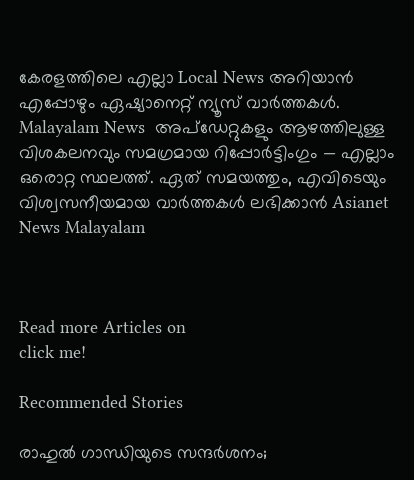കേരളത്തിലെ എല്ലാ Local News അറിയാൻ എപ്പോഴും ഏഷ്യാനെറ്റ് ന്യൂസ് വാർത്തകൾ. Malayalam News  അപ്‌ഡേറ്റുകളും ആഴത്തിലുള്ള വിശകലനവും സമഗ്രമായ റിപ്പോർട്ടിംഗും — എല്ലാം ഒരൊറ്റ സ്ഥലത്ത്. ഏത് സമയത്തും, എവിടെയും വിശ്വസനീയമായ വാർത്തകൾ ലഭിക്കാൻ Asianet News Malayalam



Read more Articles on
click me!

Recommended Stories

രാഹുൽ ഗാന്ധിയുടെ സന്ദർശനം;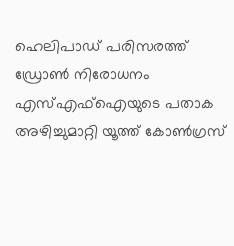ഹെലിപാഡ് പരിസരത്ത് ഡ്രോൺ നിരോധനം
എസ്എഫ്ഐയുടെ പതാക അഴിച്ചുമാറ്റി യൂത്ത് കോൺഗ്രസ്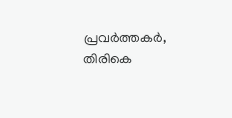പ്രവർത്തകർ, തിരികെ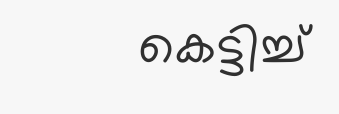കെട്ടിച്ച്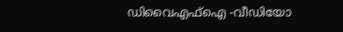ഡിവൈഎഫ്ഐ -വീഡിയോ